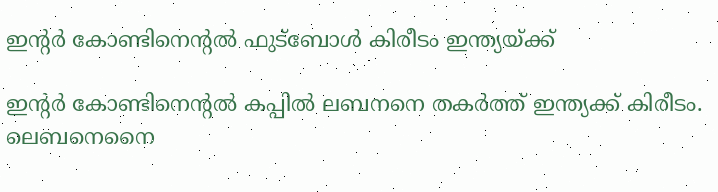ഇന്റര്‍ കോണ്ടിനെന്റല്‍ ഫുട്ബോള്‍ കിരീടം ഇന്ത്യയ്ക്ക്

ഇന്റര്‍ കോണ്ടിനെന്റല്‍ കപ്പില്‍ ലബനനെ തകര്‍ത്ത് ഇന്ത്യക്ക് കിരീടം. ലെബനെനൈ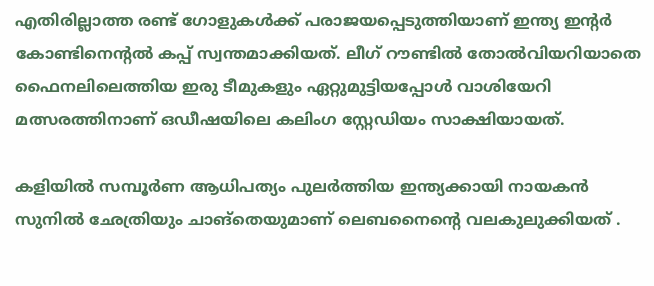എതിരില്ലാത്ത രണ്ട് ഗോളുകള്‍ക്ക് പരാജയപ്പെടുത്തിയാണ് ഇന്ത്യ ഇന്റര്‍ കോണ്ടിനെന്റല്‍ കപ്പ് സ്വന്തമാക്കിയത്. ലീഗ് റൗണ്ടില്‍ തോല്‍വിയറിയാതെ ഫൈനലിലെത്തിയ ഇരു ടീമുകളും ഏറ്റുമുട്ടിയപ്പോള്‍ വാശിയേറി മത്സരത്തിനാണ് ഒഡീഷയിലെ കലിംഗ സ്റ്റേഡിയം സാക്ഷിയായത്.

കളിയില്‍ സമ്പൂര്‍ണ ആധിപത്യം പുലര്‍ത്തിയ ഇന്ത്യക്കായി നായകന്‍ സുനില്‍ ഛേത്രിയും ചാങ്‌തെയുമാണ് ലെബനൈന്റെ വലകുലുക്കിയത് .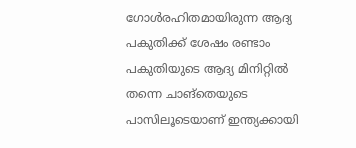ഗോള്‍രഹിതമായിരുന്ന ആദ്യ പകുതിക്ക് ശേഷം രണ്ടാം പകുതിയുടെ ആദ്യ മിനിറ്റില്‍ തന്നെ ചാങ്‌തെയുടെ പാസിലൂടെയാണ് ഇന്ത്യക്കായി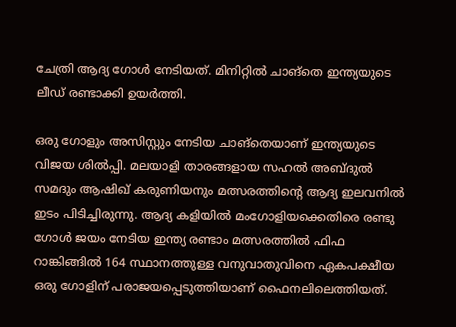ചേത്രി ആദ്യ ഗോള്‍ നേടിയത്. മിനിറ്റില്‍ ചാങ്‌തെ ഇന്ത്യയുടെ ലീഡ് രണ്ടാക്കി ഉയര്‍ത്തി.

ഒരു ഗോളും അസിസ്റ്റും നേടിയ ചാങ്‌തെയാണ് ഇന്ത്യയുടെ വിജയ ശില്‍പ്പി. മലയാളി താരങ്ങളായ സഹല്‍ അബ്ദുല്‍ സമദും ആഷിഖ് കരുണിയനും മത്സരത്തിന്റെ ആദ്യ ഇലവനില്‍ ഇടം പിടിച്ചിരുന്നു. ആദ്യ കളിയില്‍ മംഗോളിയക്കെതിരെ രണ്ടു ഗോള്‍ ജയം നേടിയ ഇന്ത്യ രണ്ടാം മത്സരത്തില്‍ ഫിഫ റാങ്കിങ്ങില്‍ 164 സ്ഥാനത്തുള്ള വനുവാതുവിനെ ഏകപക്ഷീയ ഒരു ഗോളിന് പരാജയപ്പെടുത്തിയാണ് ഫൈനലിലെത്തിയത്.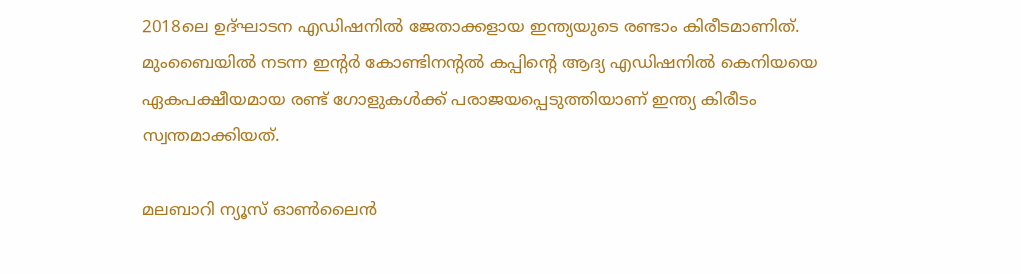2018ലെ ഉദ്ഘാടന എഡിഷനില്‍ ജേതാക്കളായ ഇന്ത്യയുടെ രണ്ടാം കിരീടമാണിത്. മുംബൈയില്‍ നടന്ന ഇന്റര്‍ കോണ്ടിനന്റല്‍ കപ്പിന്റെ ആദ്യ എഡിഷനില്‍ കെനിയയെ ഏകപക്ഷീയമായ രണ്ട് ഗോളുകള്‍ക്ക് പരാജയപ്പെടുത്തിയാണ് ഇന്ത്യ കിരീടം സ്വന്തമാക്കിയത്.

മലബാറി ന്യൂസ് ഓണ്‍ലൈന്‍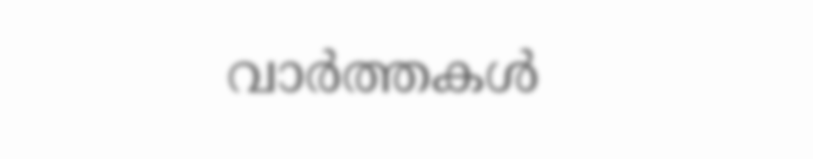വാര്‍ത്തകള്‍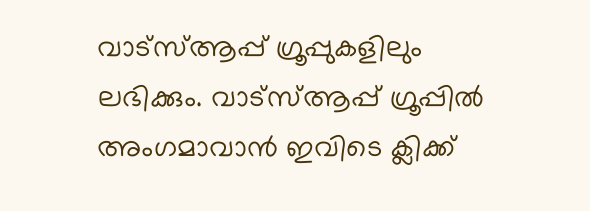വാട്‌സ്ആപ്പ് ഗ്രൂപ്പുകളിലും ലഭിക്കും. വാട്‌സ്ആപ്പ് ഗ്രൂപ്പില്‍ അംഗമാവാന്‍ ഇവിടെ ക്ലിക്ക്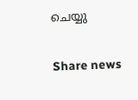ചെയ്യു

Share news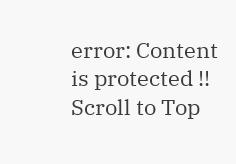error: Content is protected !!
Scroll to Top